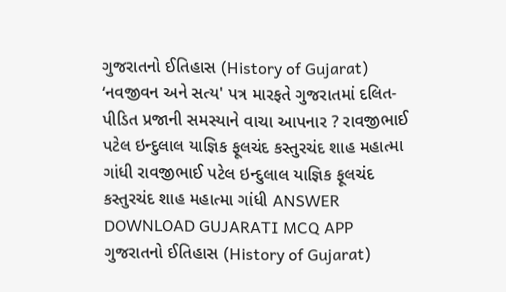ગુજરાતનો ઈતિહાસ (History of Gujarat) ‘નવજીવન અને સત્ય' પત્ર મારફતે ગુજરાતમાં દલિત-પીડિત પ્રજાની સમસ્યાને વાચા આપનાર ? રાવજીભાઈ પટેલ ઇન્દુલાલ યાજ્ઞિક ફૂલચંદ કસ્તુરચંદ શાહ મહાત્મા ગાંધી રાવજીભાઈ પટેલ ઇન્દુલાલ યાજ્ઞિક ફૂલચંદ કસ્તુરચંદ શાહ મહાત્મા ગાંધી ANSWER DOWNLOAD GUJARATI MCQ APP
ગુજરાતનો ઈતિહાસ (History of Gujarat)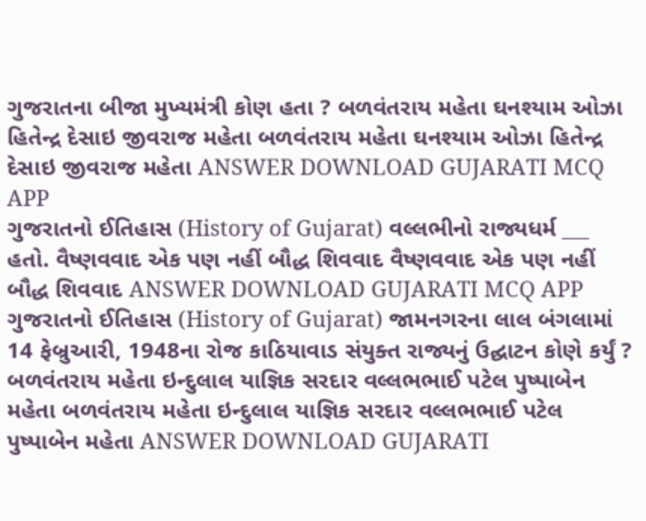ગુજરાતના બીજા મુખ્યમંત્રી કોણ હતા ? બળવંતરાય મહેતા ઘનશ્યામ ઓઝા હિતેન્દ્ર દેસાઇ જીવરાજ મહેતા બળવંતરાય મહેતા ઘનશ્યામ ઓઝા હિતેન્દ્ર દેસાઇ જીવરાજ મહેતા ANSWER DOWNLOAD GUJARATI MCQ APP
ગુજરાતનો ઈતિહાસ (History of Gujarat) વલ્લભીનો રાજ્યધર્મ ___ હતો. વૈષ્ણવવાદ એક પણ નહીં બૌદ્ધ શિવવાદ વૈષ્ણવવાદ એક પણ નહીં બૌદ્ધ શિવવાદ ANSWER DOWNLOAD GUJARATI MCQ APP
ગુજરાતનો ઈતિહાસ (History of Gujarat) જામનગરના લાલ બંગલામાં 14 ફેબ્રુઆરી, 1948ના રોજ કાઠિયાવાડ સંયુક્ત રાજ્યનું ઉદ્ઘાટન કોણે કર્યું ? બળવંતરાય મહેતા ઇન્દુલાલ યાજ્ઞિક સરદાર વલ્લભભાઈ પટેલ પુષ્પાબેન મહેતા બળવંતરાય મહેતા ઇન્દુલાલ યાજ્ઞિક સરદાર વલ્લભભાઈ પટેલ પુષ્પાબેન મહેતા ANSWER DOWNLOAD GUJARATI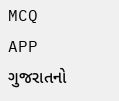MCQ APP
ગુજરાતનો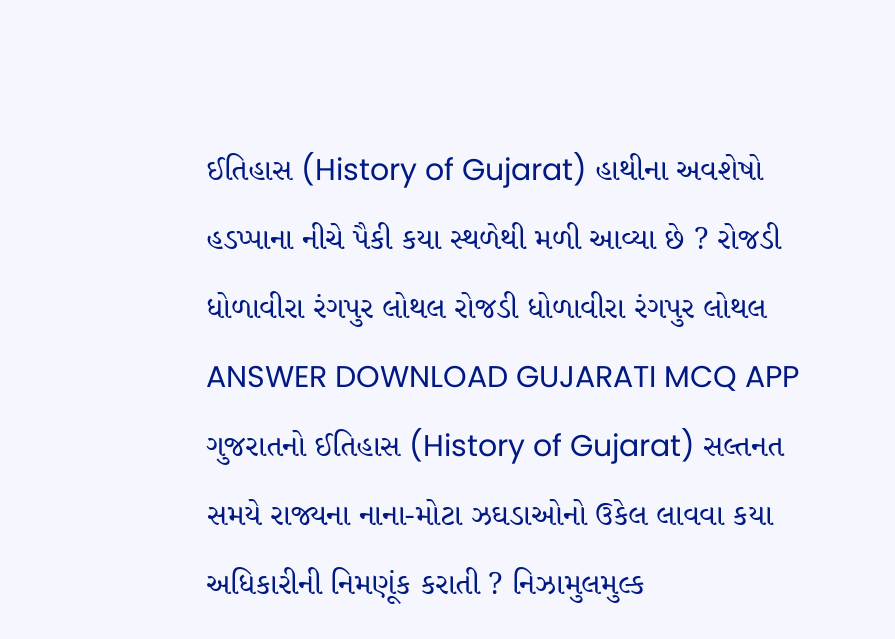ઈતિહાસ (History of Gujarat) હાથીના અવશેષો હડપ્પાના નીચે પૈકી કયા સ્થળેથી મળી આવ્યા છે ? રોજડી ધોળાવીરા રંગપુર લોથલ રોજડી ધોળાવીરા રંગપુર લોથલ ANSWER DOWNLOAD GUJARATI MCQ APP
ગુજરાતનો ઈતિહાસ (History of Gujarat) સલ્તનત સમયે રાજ્યના નાના-મોટા ઝઘડાઓનો ઉકેલ લાવવા કયા અધિકારીની નિમણૂંક કરાતી ? નિઝામુલમુલ્ક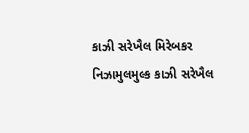કાઝી સરેખૈલ મિરેબકર નિઝામુલમુલ્ક કાઝી સરેખૈલ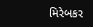મિરેબકર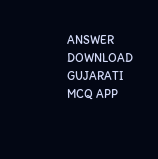ANSWER DOWNLOAD GUJARATI MCQ APP